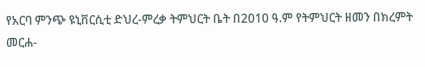የአርባ ምንጭ ዩኒቨርሲቲ ድህረ-ምረቃ ትምህርት ቤት በ2010 ዓ.ም የትምህርት ዘመን በክረምት መርሐ-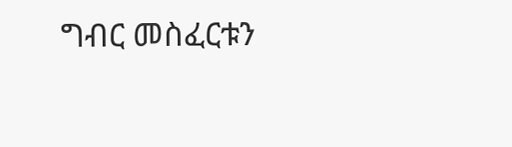ግብር መስፈርቱን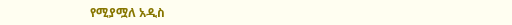የሚያሟለ አዲስ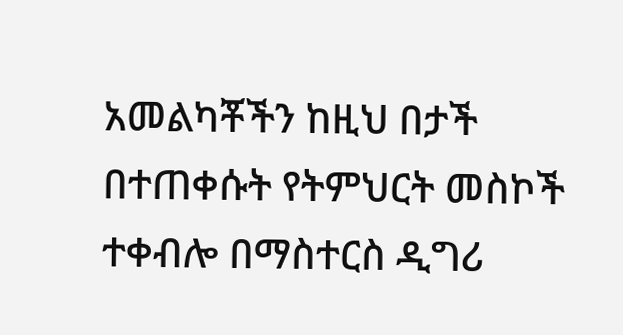አመልካቾችን ከዚህ በታች በተጠቀሱት የትምህርት መስኮች ተቀብሎ በማስተርስ ዲግሪ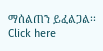ማሰልጠን ይፈልጋል፡፡ Click here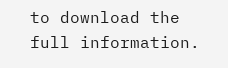to download the full information.